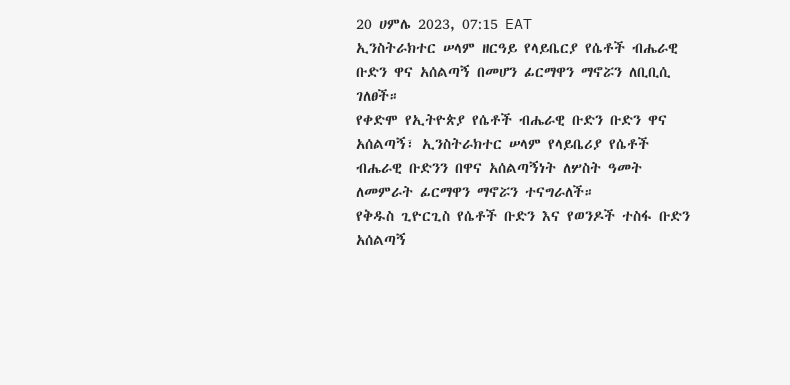20 ሀምሌ 2023, 07:15 EAT
ኢንስትራክተር ሠላም ዘርዓይ የላይቤርያ የሴቶች ብሔራዊ ቡድን ዋና አሰልጣኝ በመሆን ፊርማዋን ማኖሯን ለቢቢሲ ገለፀች።
የቀድሞ የኢትዮጵያ የሴቶች ብሔራዊ ቡድን ቡድን ዋና አሰልጣኝ፣ ኢንስትራክተር ሠላም የላይቤሪያ የሴቶች ብሔራዊ ቡድንን በዋና አሰልጣኝነት ለሦስት ዓመት ለመምራት ፊርማዋን ማኖሯን ተናግራለች።
የቅዱስ ጊዮርጊስ የሴቶች ቡድን እና የወንዶች ተስፋ ቡድን አሰልጣኝ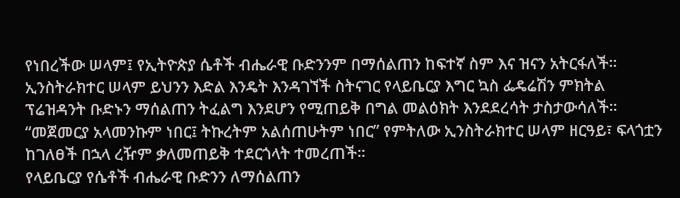የነበረችው ሠላም፤ የኢትዮጵያ ሴቶች ብሔራዊ ቡድንንም በማሰልጠን ከፍተኛ ስም እና ዝናን አትርፋለች።
ኢንስትራክተር ሠላም ይህንን እድል እንዴት እንዳገኘች ስትናገር የላይቤርያ እግር ኳስ ፌዴሬሽን ምክትል ፕሬዝዳንት ቡድኑን ማሰልጠን ትፈልግ እንደሆን የሚጠይቅ በግል መልዕክት እንደደረሳት ታስታውሳለች።
“መጀመርያ አላመንኩም ነበር፤ ትኩረትም አልሰጠሁትም ነበር” የምትለው ኢንስትራክተር ሠላም ዘርዓይ፣ ፍላጎቷን ከገለፀች በኋላ ረዥም ቃለመጠይቅ ተደርጎላት ተመረጠች።
የላይቤርያ የሴቶች ብሔራዊ ቡድንን ለማሰልጠን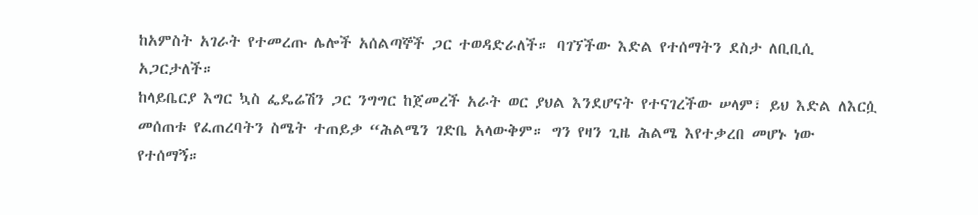ከአምስት አገራት የተመረጡ ሌሎች አሰልጣኞች ጋር ተወዳድራለች። ባገኘችው እድል የተሰማትን ደስታ ለቢቢሲ አጋርታለች።
ከላይቤርያ እግር ኳስ ፌዴሬሽን ጋር ንግግር ከጀመረች አራት ወር ያህል እንደሆናት የተናገረችው ሠላም፣ ይህ እድል ለእርሷ መሰጠቱ የፈጠረባትን ስሜት ተጠይቃ “ሕልሜን ገድቤ አላውቅም። ግን የዛን ጊዜ ሕልሜ እየተቃረበ መሆኑ ነው የተሰማኝ።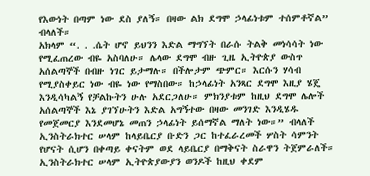የእውነት በጣም ነው ደስ ያለኝ። በዛው ልክ ደግሞ ኃላፊነቱም ተሰምቶኛል” ብላለች።
አክላም “. . .ሴት ሆኖ ይህንን እድል ማግኘት በራሱ ትልቅ መነሳሳት ነው የሚፈጠረው ብዬ አስባለሁ። ሌላው ደግሞ ብዙ ጊዜ ኢትዮጵያ ውስጥ አሰልጣኞች በብዙ ነገር ይታማሉ። በችሎታም ጭምር። እርሱን ሃሳብ የሚያስቀይር ነው ብዬ ነው የማስበው። ከኃላፊነት አንጻር ደግሞ እዚያ ሄጄ እንዲሳካልኝ የቻልኩትን ሁሉ አደርጋለሁ። ምክንያቱም ከዚህ ደግሞ ሌሎች አሰልጣኞች እኔ ያገኘሁትን እድል አግኝተው በዛው መንገድ እንዲሄዱ የመጀመርያ እንደመሆኔ መጠን ኃላፊነት ይሰማኛል ማለት ነው።” ብላለች
ኢንስትራክተር ሠላም ከላይቤርያ ቡድን ጋር ከተፈራረመች ሦስት ሳምንት የሆናት ሲሆን በቀጣይ ቀናትም ወደ ላይቤርያ በማቅናት ስራዋን ትጀምራለች።
ኢንስትራክተር ሠላም ኢትዮጵያውያን ወንዶች ከዚህ ቀደም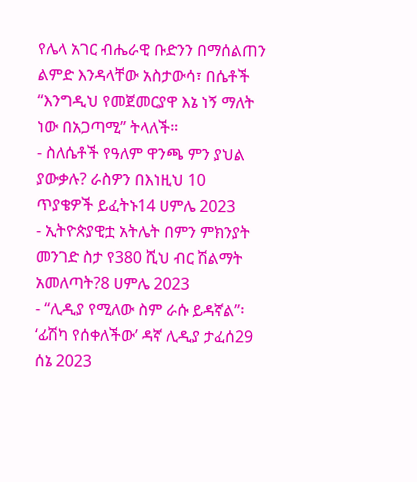የሌላ አገር ብሔራዊ ቡድንን በማሰልጠን ልምድ እንዳላቸው አስታውሳ፣ በሴቶች “እንግዲህ የመጀመርያዋ እኔ ነኝ ማለት ነው በአጋጣሚ” ትላለች።
- ስለሴቶች የዓለም ዋንጫ ምን ያህል ያውቃሉ? ራስዎን በእነዚህ 10 ጥያቄዎች ይፈትኑ14 ሀምሌ 2023
- ኢትዮጵያዊቷ አትሌት በምን ምክንያት መንገድ ስታ የ380 ሺህ ብር ሽልማት አመለጣት?8 ሀምሌ 2023
- “ሊዲያ የሚለው ስም ራሱ ይዳኛል”፡ ‘ፊሽካ የሰቀለችው’ ዳኛ ሊዲያ ታፈሰ29 ሰኔ 2023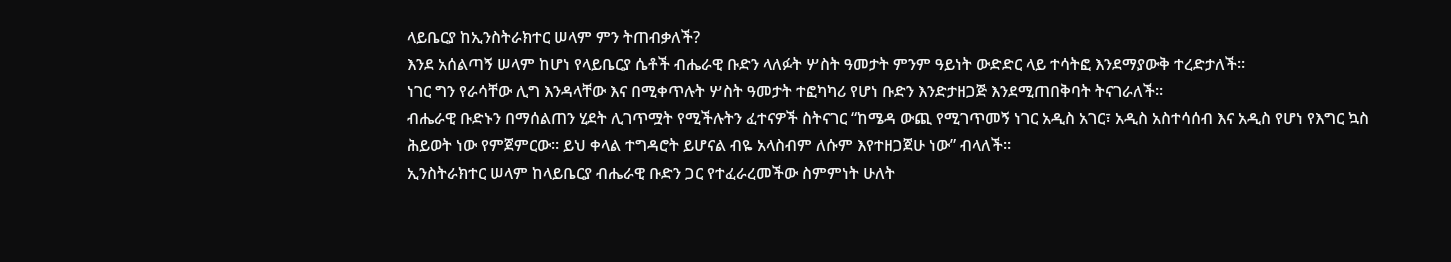ላይቤርያ ከኢንስትራክተር ሠላም ምን ትጠብቃለች?
እንደ አሰልጣኝ ሠላም ከሆነ የላይቤርያ ሴቶች ብሔራዊ ቡድን ላለፉት ሦስት ዓመታት ምንም ዓይነት ውድድር ላይ ተሳትፎ እንደማያውቅ ተረድታለች።
ነገር ግን የራሳቸው ሊግ እንዳላቸው እና በሚቀጥሉት ሦስት ዓመታት ተፎካካሪ የሆነ ቡድን እንድታዘጋጅ እንደሚጠበቅባት ትናገራለች።
ብሔራዊ ቡድኑን በማሰልጠን ሂደት ሊገጥሟት የሚችሉትን ፈተናዎች ስትናገር “ከሜዳ ውጪ የሚገጥመኝ ነገር አዲስ አገር፣ አዲስ አስተሳሰብ እና አዲስ የሆነ የእግር ኳስ ሕይወት ነው የምጀምርው። ይህ ቀላል ተግዳሮት ይሆናል ብዬ አላስብም ለሱም እየተዘጋጀሁ ነው” ብላለች።
ኢንስትራክተር ሠላም ከላይቤርያ ብሔራዊ ቡድን ጋር የተፈራረመችው ስምምነት ሁለት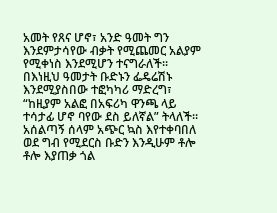አመት የጸና ሆኖ፣ አንድ ዓመት ግን እንደምታሳየው ብቃት የሚጨመር አልያም የሚቀነስ እንደሚሆን ተናግራለች።
በእነዚህ ዓመታት ቡድኑን ፌዴሬሽኑ እንደሚያስበው ተፎካካሪ ማድረግ፣ “ከዚያም አልፎ በአፍሪካ ዋንጫ ላይ ተሳታፊ ሆኖ ባየው ደስ ይለኛል” ትላለች።
አሰልጣኝ ሰላም አጭር ኳስ እየተቀባበለ ወደ ግብ የሚደርስ ቡድን እንዲሁም ቶሎ ቶሎ እያጠቃ ጎል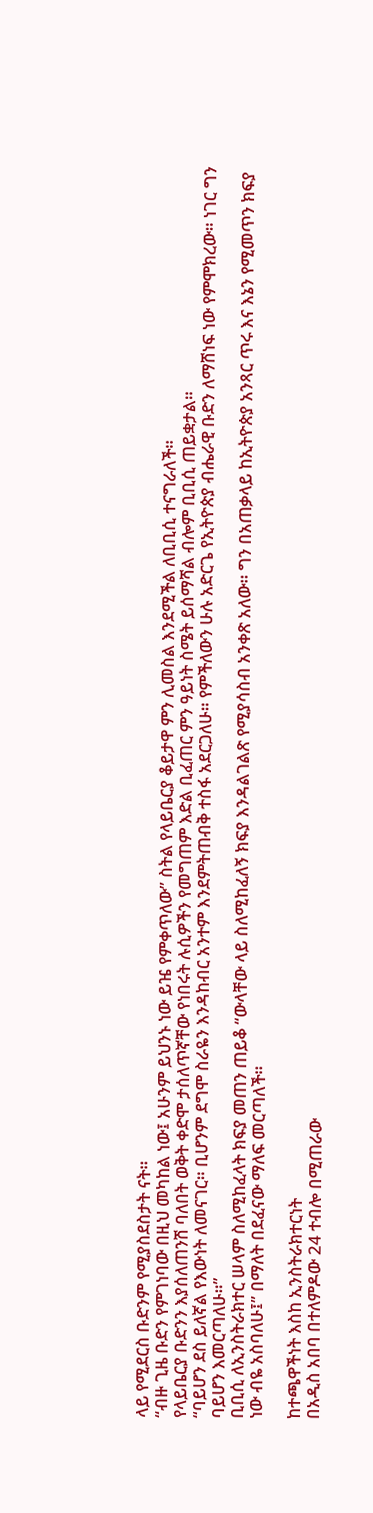ላይ የሚደርስ ቡድንም የሚያስደስታት ናት።
“ብዙ ጊዜ ቡድን የምገነባው በዚህ መካከል ነው፤ አሁንም ይህንኑ ነው ይዤ የምቀጥለው” ስትል የላይቤርያ ቆይታዋ ምን ሊመስል እንደሚችል ለቢቢሲ ተናግራለች።
የላይቤርያ ቡድንን እያሰለጠንሽ ባለበት ወቅት ቀድሞ ታሰለጥኛቸው የነበሩት ሉሲዎችን የመግጠም እድል ቢፈጠር ምን ዓይነት ስሜት ይሰማሻል ብሎም ቢቢሲ ጠይቋታል።
“ባይሆን ደስ ይለኛል የእውነት ለመናገር። ቢሆንም ደግሞ ስራዬን እንዳከብር አንተም እንደምትጠብቅ ተስፋ አደርጋለሁ። የምችለውን ሁሉ አድርጌ የኢትዮጵያ ብሔራዊ ቡድን ለማሸነፍ ነው የምሞክረው። ነገር ግን ባይሆን እመርጣለሁ።”
ቢቢሲ ለኢንስትራክተር ሠላም ስለሚከፈላት ክፍያ መጠን ጠይቆ “ውላቸው ላይ ስለሚከፈለኝ ክፍያ እንዳልገልጽ የሚያሳስብ አንቀጽ አለው። ግን በአጠቃላይ ከኢትዮጵያ አንጻር ጥሩ እና እኔን የሚመጥን ክፍያ ነው ብዬ አስባለሁ፤” በማለት በደፈናው ማለፍ መርጣለች።

ከተጫዋችነት እስከ ኢንስትራክተርነት
በአዲስ አበባ በተለምዶው 24 ተብሎ በሚጠራው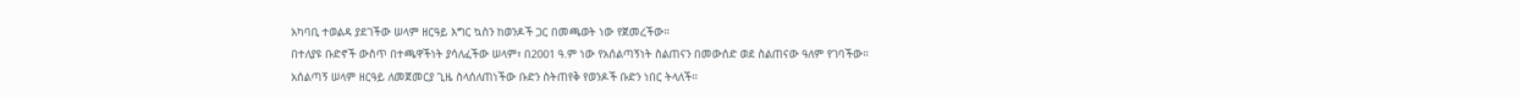አካባቢ ተወልዳ ያደገችው ሠላም ዘርዓይ እግር ኳስን ከወንዶች ጋር በመጫወት ነው የጀመረችው።
በተለያዩ ቡድኖች ውስጥ በተጫዋችነት ያሳለፈችው ሠላም፣ በ2001 ዓ.ም ነው የአሰልጣኝነት ስልጠናን በመውሰድ ወደ ስልጠናው ዓለም የገባችው።
አሰልጣኝ ሠላም ዘርዓይ ለመጀመርያ ጊዜ ስላሰለጠነችው ቡድን ስትጠየቅ የወንዶች ቡድን ነበር ትላለች።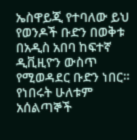ኤስዋይጂ የተባለው ይህ የወንዶች ቡድን በወቅቱ በአዲስ አበባ ከፍተኛ ዲቪዚዮን ውስጥ የሚወዳደር ቡድን ነበር።
የነበሩት ሁለቱም አሰልጣኞች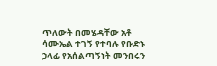ጥለውት በመሄዳቸው አቶ ሳሙኤል ተገኝ የተባሉ የቡድኑ ኃላፊ የአሰልጣኝነት መንበሩን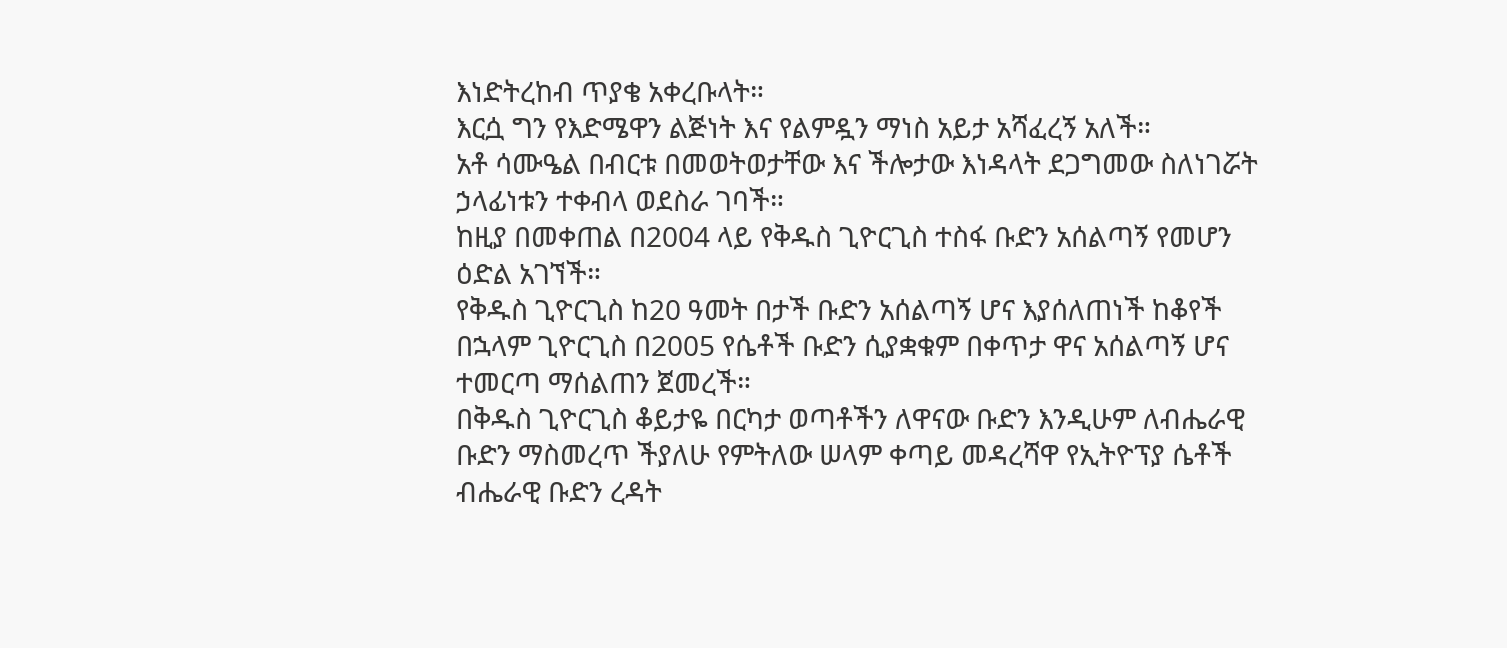እነድትረከብ ጥያቄ አቀረቡላት።
እርሷ ግን የእድሜዋን ልጅነት እና የልምዷን ማነስ አይታ አሻፈረኝ አለች።
አቶ ሳሙዔል በብርቱ በመወትወታቸው እና ችሎታው እነዳላት ደጋግመው ስለነገሯት ኃላፊነቱን ተቀብላ ወደስራ ገባች።
ከዚያ በመቀጠል በ2004 ላይ የቅዱስ ጊዮርጊስ ተስፋ ቡድን አሰልጣኝ የመሆን ዕድል አገኘች።
የቅዱስ ጊዮርጊስ ከ20 ዓመት በታች ቡድን አሰልጣኝ ሆና እያሰለጠነች ከቆየች በኋላም ጊዮርጊስ በ2005 የሴቶች ቡድን ሲያቋቁም በቀጥታ ዋና አሰልጣኝ ሆና ተመርጣ ማሰልጠን ጀመረች።
በቅዱስ ጊዮርጊስ ቆይታዬ በርካታ ወጣቶችን ለዋናው ቡድን እንዲሁም ለብሔራዊ ቡድን ማስመረጥ ችያለሁ የምትለው ሠላም ቀጣይ መዳረሻዋ የኢትዮፕያ ሴቶች ብሔራዊ ቡድን ረዳት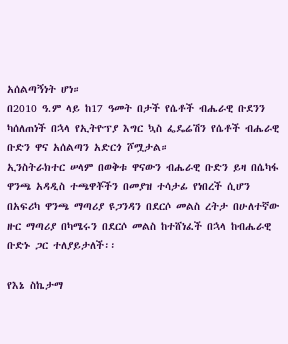አሰልጣኝነት ሆነ።
በ2010 ዓ.ም ላይ ከ17 ዓመት በታች የሴቶች ብሔራዊ ቡደንን ካሰለጠነች በኋላ የኢትዮፕያ እግር ኳስ ፌዴሬሽን የሴቶች ብሔራዊ ቡድን ዋና አሰልጣን አድርጎ ሾሟታል።
ኢንስትራክተር ሠላም በወቅቱ ዋናውን ብሔራዊ ቡድን ይዛ በሴካፋ ዋንጫ አዳዲስ ተጫዋቾችን በመያዝ ተሳታፊ የነበረች ሲሆን በአፍሪካ ዋንጫ ማጣሪያ ዩጋንዳን በደርሶ መልስ ረትታ በሁለተኛው ዙር ማጣሪያ በካሜሩን በደርሶ መልስ ከተሸነፈች በኋላ ከብሔራዊ ቡድኑ ጋር ተለያይታለች፡፡

የእኔ ስኬታማ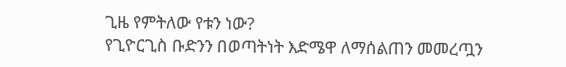ጊዜ የምትለው የቱን ነው?
የጊዮርጊስ ቡድንን በወጣትነት እድሜዋ ለማሰልጠን መመረጧን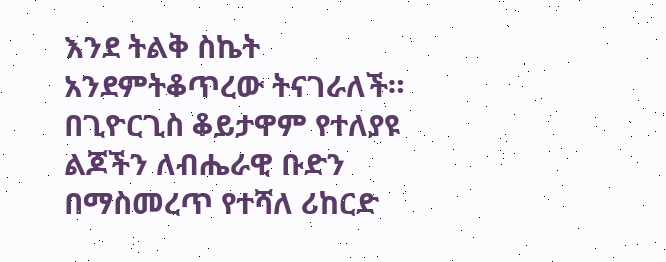እንደ ትልቅ ስኬት አንደምትቆጥረው ትናገራለች።
በጊዮርጊስ ቆይታዋም የተለያዩ ልጆችን ለብሔራዊ ቡድን በማስመረጥ የተሻለ ሪከርድ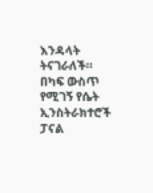እንዳላት ትናገራለች።
በካፍ ውስጥ የሚገኝ የሴት ኢንስትራክተሮች ፓናል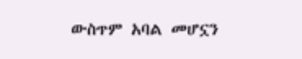ውስጥም አባል መሆኗን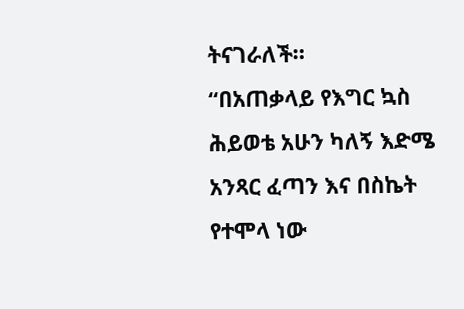ትናገራለች።
“በአጠቃላይ የእግር ኳስ ሕይወቴ አሁን ካለኝ እድሜ አንጻር ፈጣን እና በስኬት የተሞላ ነው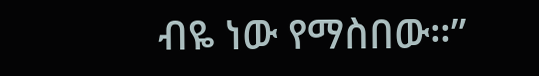ብዬ ነው የማስበው።”